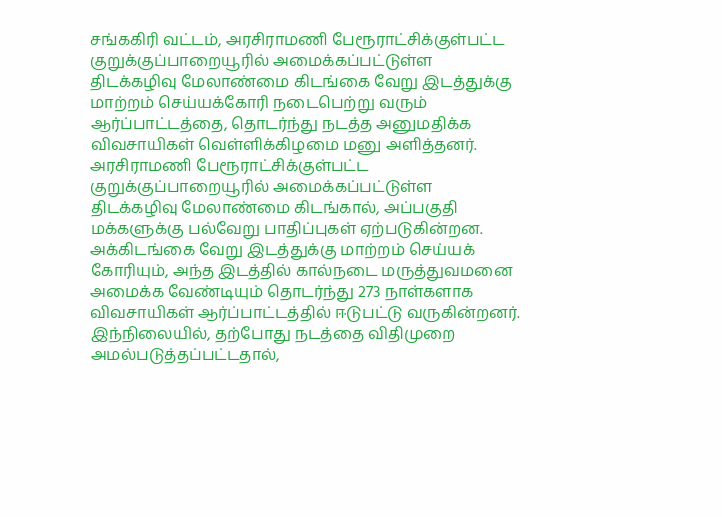சங்ககிரி வட்டம், அரசிராமணி பேரூராட்சிக்குள்பட்ட குறுக்குப்பாறையூரில் அமைக்கப்பட்டுள்ள திடக்கழிவு மேலாண்மை கிடங்கை வேறு இடத்துக்கு மாற்றம் செய்யக்கோரி நடைபெற்று வரும் ஆர்ப்பாட்டத்தை, தொடர்ந்து நடத்த அனுமதிக்க விவசாயிகள் வெள்ளிக்கிழமை மனு அளித்தனர்.
அரசிராமணி பேரூராட்சிக்குள்பட்ட குறுக்குப்பாறையூரில் அமைக்கப்பட்டுள்ள திடக்கழிவு மேலாண்மை கிடங்கால், அப்பகுதி மக்களுக்கு பல்வேறு பாதிப்புகள் ஏற்படுகின்றன. அக்கிடங்கை வேறு இடத்துக்கு மாற்றம் செய்யக் கோரியும், அந்த இடத்தில் கால்நடை மருத்துவமனை அமைக்க வேண்டியும் தொடர்ந்து 273 நாள்களாக விவசாயிகள் ஆர்ப்பாட்டத்தில் ஈடுபட்டு வருகின்றனர்.
இந்நிலையில், தற்போது நடத்தை விதிமுறை அமல்படுத்தப்பட்டதால்,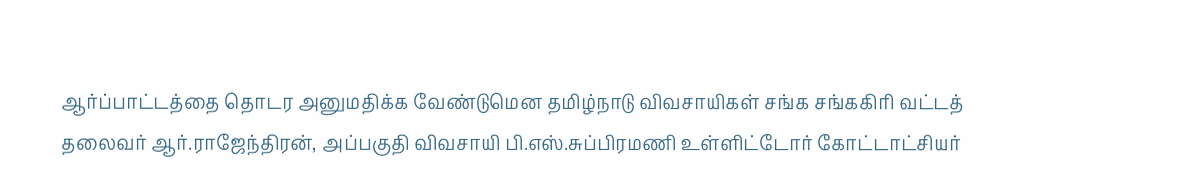ஆர்ப்பாட்டத்தை தொடர அனுமதிக்க வேண்டுமென தமிழ்நாடு விவசாயிகள் சங்க சங்ககிரி வட்டத் தலைவர் ஆர்.ராஜேந்திரன், அப்பகுதி விவசாயி பி.எஸ்.சுப்பிரமணி உள்ளிட்டோர் கோட்டாட்சியர்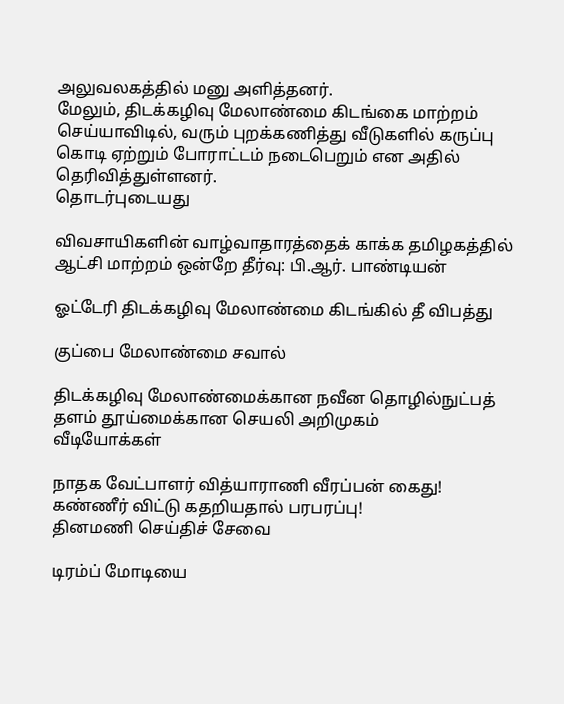அலுவலகத்தில் மனு அளித்தனர்.
மேலும், திடக்கழிவு மேலாண்மை கிடங்கை மாற்றம் செய்யாவிடில், வரும் புறக்கணித்து வீடுகளில் கருப்பு கொடி ஏற்றும் போராட்டம் நடைபெறும் என அதில் தெரிவித்துள்ளனர்.
தொடர்புடையது

விவசாயிகளின் வாழ்வாதாரத்தைக் காக்க தமிழகத்தில் ஆட்சி மாற்றம் ஒன்றே தீர்வு: பி.ஆர். பாண்டியன்

ஓட்டேரி திடக்கழிவு மேலாண்மை கிடங்கில் தீ விபத்து

குப்பை மேலாண்மை சவால்

திடக்கழிவு மேலாண்மைக்கான நவீன தொழில்நுட்பத் தளம் தூய்மைக்கான செயலி அறிமுகம்
வீடியோக்கள்

நாதக வேட்பாளர் வித்யாராணி வீரப்பன் கைது! கண்ணீர் விட்டு கதறியதால் பரபரப்பு!
தினமணி செய்திச் சேவை

டிரம்ப் மோடியை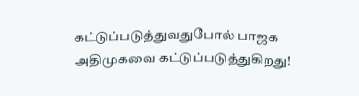கட்டுப்படுத்துவதுபோல் பாஜக அதிமுகவை கட்டுப்படுத்துகிறது!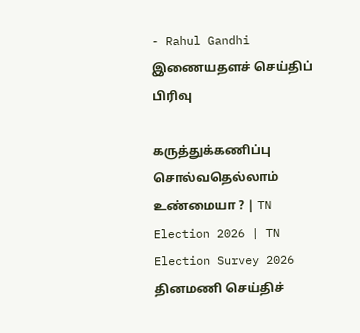- Rahul Gandhi
இணையதளச் செய்திப் பிரிவு

கருத்துக்கணிப்பு சொல்வதெல்லாம் உண்மையா ? | TN Election 2026 | TN Election Survey 2026
தினமணி செய்திச்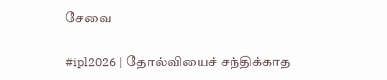சேவை

#ipl2026 | தோல்வியைச் சந்திக்காத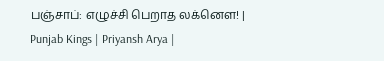பஞ்சாப்: எழுச்சி பெறாத லக்னௌ! | Punjab Kings | Priyansh Arya |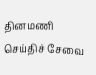தினமணி செய்திச் சேவை